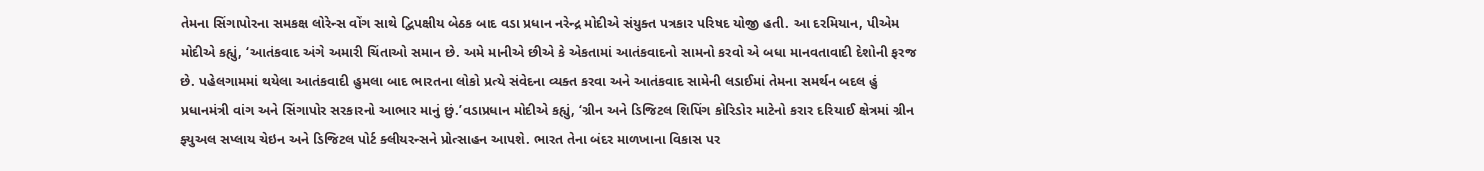તેમના સિંગાપોરના સમકક્ષ લોરેન્સ વોંગ સાથે દ્વિપક્ષીય બેઠક બાદ વડા પ્રધાન નરેન્દ્ર મોદીએ સંયુક્ત પત્રકાર પરિષદ યોજી હતી. આ દરમિયાન, પીએમ મોદીએ કહ્યું, ‘આતંકવાદ અંગે અમારી ચિંતાઓ સમાન છે. અમે માનીએ છીએ કે એકતામાં આતંકવાદનો સામનો કરવો એ બધા માનવતાવાદી દેશોની ફરજ છે. પહેલગામમાં થયેલા આતંકવાદી હુમલા બાદ ભારતના લોકો પ્રત્યે સંવેદના વ્યક્ત કરવા અને આતંકવાદ સામેની લડાઈમાં તેમના સમર્થન બદલ હું પ્રધાનમંત્રી વાંગ અને સિંગાપોર સરકારનો આભાર માનું છું.’વડાપ્રધાન મોદીએ કહ્યું, ‘ગ્રીન અને ડિજિટલ શિપિંગ કોરિડોર માટેનો કરાર દરિયાઈ ક્ષેત્રમાં ગ્રીન ફ્યુઅલ સપ્લાય ચેઇન અને ડિજિટલ પોર્ટ ક્લીયરન્સને પ્રોત્સાહન આપશે. ભારત તેના બંદર માળખાના વિકાસ પર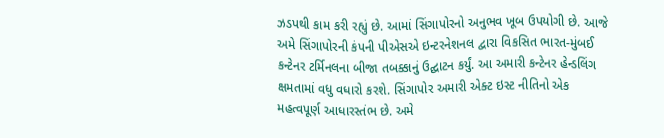ઝડપથી કામ કરી રહ્યું છે. આમાં સિંગાપોરનો અનુભવ ખૂબ ઉપયોગી છે. આજે અમે સિંગાપોરની કંપની પીએસએ ઇન્ટરનેશનલ દ્વારા વિકસિત ભારત-મુંબઈ કન્ટેનર ટર્મિનલના બીજા તબક્કાનું ઉદ્ઘાટન કર્યું. આ અમારી કન્ટેનર હેન્ડલિંગ ક્ષમતામાં વધુ વધારો કરશે. સિંગાપોર અમારી એક્ટ ઇસ્ટ નીતિનો એક મહત્વપૂર્ણ આધારસ્તંભ છે. અમે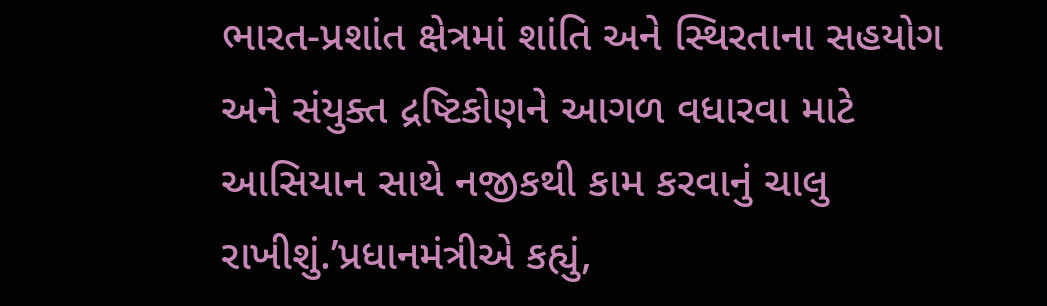ભારત-પ્રશાંત ક્ષેત્રમાં શાંતિ અને સ્થિરતાના સહયોગ અને સંયુક્ત દ્રષ્ટિકોણને આગળ વધારવા માટે આસિયાન સાથે નજીકથી કામ કરવાનું ચાલુ રાખીશું.’પ્રધાનમંત્રીએ કહ્યું,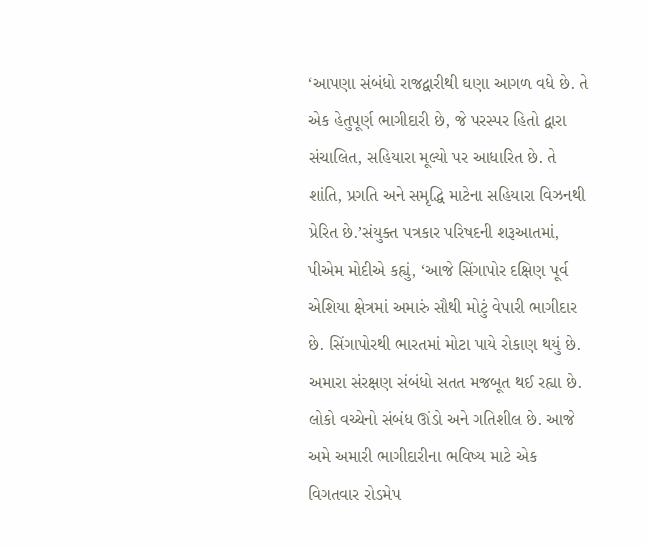‘આપણા સંબંધો રાજદ્વારીથી ઘણા આગળ વધે છે. તે એક હેતુપૂર્ણ ભાગીદારી છે, જે પરસ્પર હિતો દ્વારા સંચાલિત, સહિયારા મૂલ્યો પર આધારિત છે. તે શાંતિ, પ્રગતિ અને સમૃદ્ધિ માટેના સહિયારા વિઝનથી પ્રેરિત છે.’સંયુક્ત પત્રકાર પરિષદની શરૂઆતમાં, પીએમ મોદીએ કહ્યું, ‘આજે સિંગાપોર દક્ષિણ પૂર્વ એશિયા ક્ષેત્રમાં અમારું સૌથી મોટું વેપારી ભાગીદાર છે. સિંગાપોરથી ભારતમાં મોટા પાયે રોકાણ થયું છે. અમારા સંરક્ષણ સંબંધો સતત મજબૂત થઈ રહ્યા છે. લોકો વચ્ચેનો સંબંધ ઊંડો અને ગતિશીલ છે. આજે અમે અમારી ભાગીદારીના ભવિષ્ય માટે એક વિગતવાર રોડમેપ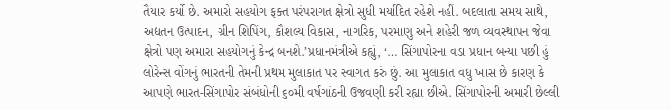તૈયાર કર્યો છે. અમારો સહયોગ ફક્ત પરંપરાગત ક્ષેત્રો સુધી મર્યાદિત રહેશે નહીં. બદલાતા સમય સાથે, અદ્યતન ઉત્પાદન, ગ્રીન શિપિંગ, કૌશલ્ય વિકાસ, નાગરિક, પરમાણુ અને શહેરી જળ વ્યવસ્થાપન જેવા ક્ષેત્રો પણ અમારા સહયોગનું કેન્દ્ર બનશે.’પ્રધાનમંત્રીએ કહ્યું, ‘… સિંગાપોરના વડા પ્રધાન બન્યા પછી હું લોરેન્સ વોંગનું ભારતની તેમની પ્રથમ મુલાકાત પર સ્વાગત કરું છું. આ મુલાકાત વધુ ખાસ છે કારણ કે આપણે ભારત-સિંગાપોર સંબંધોની ૬૦મી વર્ષગાંઠની ઉજવણી કરી રહ્યા છીએ. સિંગાપોરની અમારી છેલ્લી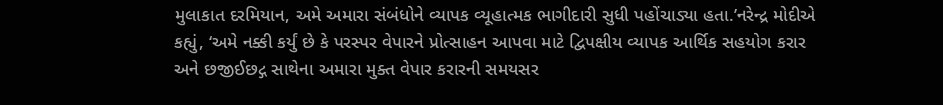મુલાકાત દરમિયાન, અમે અમારા સંબંધોને વ્યાપક વ્યૂહાત્મક ભાગીદારી સુધી પહોંચાડ્યા હતા.’નરેન્દ્ર મોદીએ કહ્યું, ‘અમે નક્કી કર્યું છે કે પરસ્પર વેપારને પ્રોત્સાહન આપવા માટે દ્વિપક્ષીય વ્યાપક આર્થિક સહયોગ કરાર અને છજીઈછદ્ગ સાથેના અમારા મુક્ત વેપાર કરારની સમયસર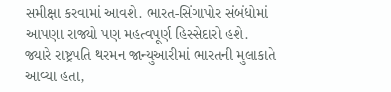સમીક્ષા કરવામાં આવશે. ભારત-સિંગાપોર સંબંધોમાં આપણા રાજ્યો પણ મહત્વપૂર્ણ હિસ્સેદારો હશે. જ્યારે રાષ્ટ્રપતિ થરમન જાન્યુઆરીમાં ભારતની મુલાકાતે આવ્યા હતા,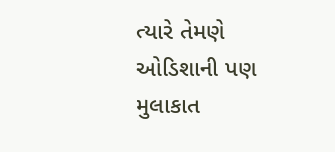ત્યારે તેમણે ઓડિશાની પણ મુલાકાત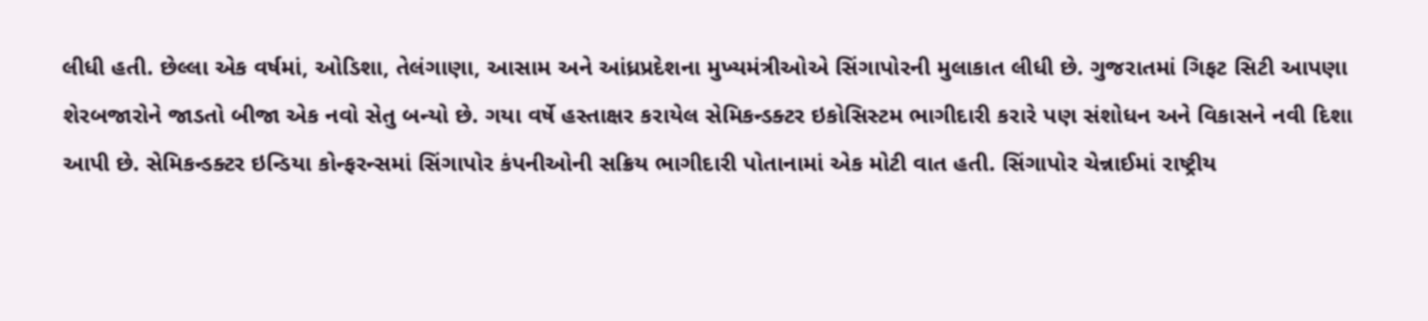લીધી હતી. છેલ્લા એક વર્ષમાં, ઓડિશા, તેલંગાણા, આસામ અને આંધ્રપ્રદેશના મુખ્યમંત્રીઓએ સિંગાપોરની મુલાકાત લીધી છે. ગુજરાતમાં ગિફટ સિટી આપણા શેરબજારોને જાડતો બીજા એક નવો સેતુ બન્યો છે. ગયા વર્ષે હસ્તાક્ષર કરાયેલ સેમિકન્ડક્ટર ઇકોસિસ્ટમ ભાગીદારી કરારે પણ સંશોધન અને વિકાસને નવી દિશા આપી છે. સેમિકન્ડક્ટર ઇન્ડિયા કોન્ફરન્સમાં સિંગાપોર કંપનીઓની સક્રિય ભાગીદારી પોતાનામાં એક મોટી વાત હતી. સિંગાપોર ચેન્નાઈમાં રાષ્ટ્રીય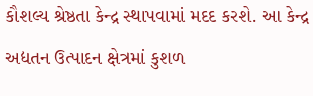કૌશલ્ય શ્રેષ્ઠતા કેન્દ્ર સ્થાપવામાં મદદ કરશે. આ કેન્દ્ર અદ્યતન ઉત્પાદન ક્ષેત્રમાં કુશળ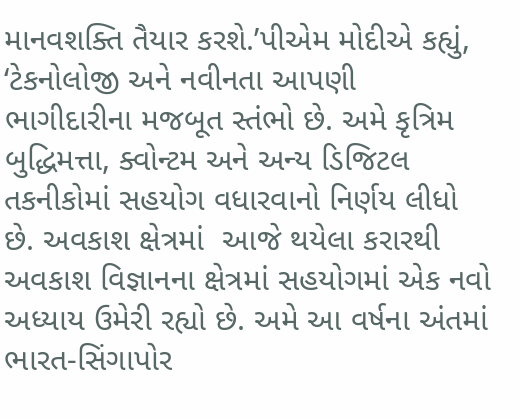માનવશક્તિ તૈયાર કરશે.’પીએમ મોદીએ કહ્યું, ‘ટેકનોલોજી અને નવીનતા આપણી ભાગીદારીના મજબૂત સ્તંભો છે. અમે કૃત્રિમ બુદ્ધિમત્તા, ક્વોન્ટમ અને અન્ય ડિજિટલ તકનીકોમાં સહયોગ વધારવાનો નિર્ણય લીધો છે. અવકાશ ક્ષેત્રમાં  આજે થયેલા કરારથી અવકાશ વિજ્ઞાનના ક્ષેત્રમાં સહયોગમાં એક નવો અધ્યાય ઉમેરી રહ્યો છે. અમે આ વર્ષના અંતમાં ભારત-સિંગાપોર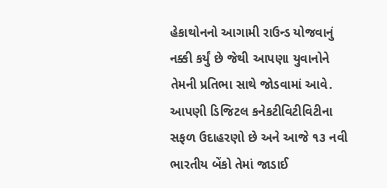હેકાથોનનો આગામી રાઉન્ડ યોજવાનું નક્કી કર્યું છે જેથી આપણા યુવાનોને તેમની પ્રતિભા સાથે જોડવામાં આવે. આપણી ડિજિટલ કનેકટીવિટીવિટીના સફળ ઉદાહરણો છે અને આજે ૧૩ નવી ભારતીય બેંકો તેમાં જાડાઈ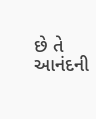છે તે આનંદની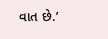વાત છે.’